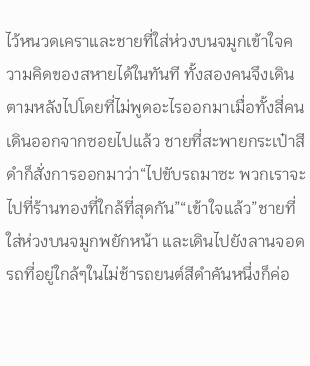ไว้หนวดเคราและชายที่ใส่ห่วงบนจมูกเข้าใจความคิดของสหายได้ในทันที ทั้งสองคนจึงเดินตามหลังไปโดยที่ไม่พูดอะไรออกมาเมื่อทั้งสี่คนเดินออกจากซอยไปแล้ว ชายที่สะพายกระเป๋าสีดำก็สั่งการออกมาว่า“ไปขับรถมาซะ พวกเราจะไปที่ร้านทองที่ใกล้ที่สุดกัน”“เข้าใจแล้ว”ชายที่ใส่ห่วงบนจมูกพยักหน้า และเดินไปยังลานจอดรถที่อยู่ใกล้ๆในไม่ช้ารถยนต์สีดำคันหนึ่งก็ค่อ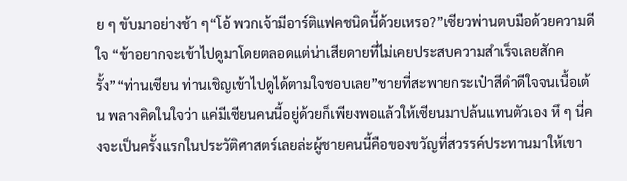ย ๆ ขับมาอย่างช้า ๆ“โอ้ พวกเจ้ามีอาร์ติแฟคชนิดนี้ด้วยเหรอ?”เซียวพ่านตบมือด้วยความดีใจ “ข้าอยากจะเข้าไปดูมาโดยตลอดแต่น่าเสียดายที่ไม่เคยประสบความสำเร็จเลยสักครั้ง”“ท่านเซียน ท่านเชิญเข้าไปดูได้ตามใจชอบเลย”ชายที่สะพายกระเป๋าสีดำดีใจจนเนื้อเต้น พลางคิดในใจว่า แค่มีเซียนคนนี้อยู่ด้วยก็เพียงพอแล้วให้เซียนมาปล้นแทนตัวเอง หึ ๆ นี่คงจะเป็นครั้งแรกในประวัติศาสตร์เลยล่ะผู้ชายคนนี้คือของขวัญที่สวรรค์ประทานมาให้เขา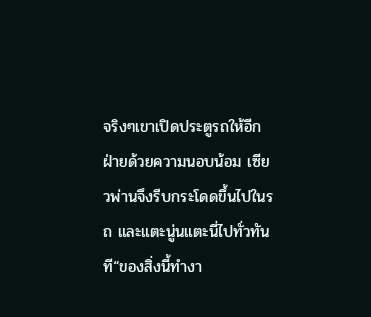จริงๆเขาเปิดประตูรถให้อีกฝ่ายด้วยความนอบน้อม เซียวพ่านจึงรีบกระโดดขึ้นไปในรถ และแตะนู่นแตะนี่ไปทั่วทันที“ของสิ่งนี้ทำงา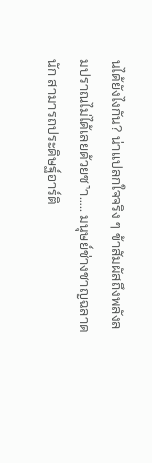นได้ยังไงกัน? น่าแปลกใจจริง ๆ ข้าสัมผัสถึงพลังลมปราณไม่ได้เลยด้วยซ˺า….. มนุษย์ช่างชาญฉลาดนัก สามารถประดิษฐ์อาร์ติ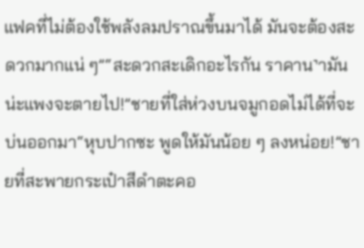แฟคที่ไม่ต้องใช้พลังลมปราณขึ้นมาได้ มันจะต้องสะดวกมากแน่ ๆ”“สะดวกสะเดิกอะไรกัน ราคาน˺ามันน่ะแพงจะตายไป!”ชายที่ใส่ห่วงบนจมูกอดไม่ได้ที่จะบ่นออกมา“หุบปากซะ พูดให้มันน้อย ๆ ลงหน่อย!”ชายที่สะพายกระเป๋าสีดำตะคอ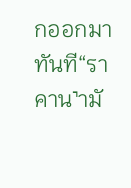กออกมาทันที“ราคาน˺ามั